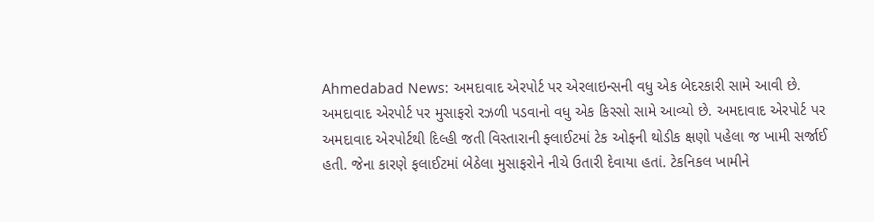Ahmedabad News: અમદાવાદ એરપોર્ટ પર એરલાઇન્સની વધુ એક બેદરકારી સામે આવી છે. અમદાવાદ એરપોર્ટ પર મુસાફરો રઝળી પડવાનો વધુ એક કિસ્સો સામે આવ્યો છે. અમદાવાદ એરપોર્ટ પર અમદાવાદ એરપોર્ટથી દિલ્હી જતી વિસ્તારાની ફ્લાઈટમાં ટેક ઓફની થોડીક ક્ષણો પહેલા જ ખામી સર્જાઈ હતી. જેના કારણે ફલાઈટમાં બેઠેલા મુસાફરોને નીચે ઉતારી દેવાયા હતાં. ટેકનિકલ ખામીને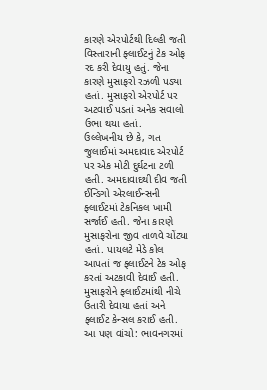કારણે એરપોર્ટથી દિલ્હી જતી વિસ્તારાની ફ્લાઈટનું ટેક ઓફ રદ કરી દેવાયુ હતું. જેના કારણે મુસાફરો રઝળી પડ્યા હતાં. મુસાફરો એરપોર્ટ પર અટવાઈ પડતાં અનેક સવાલો ઉભા થયા હતાં.
ઉલ્લેખનીય છે કે, ગત જુલાઈમાં અમદાવાદ એરપોર્ટ પર એક મોટી દુર્ઘટના ટળી હતી. અમદાવાદથી દીવ જતી ઈન્ડિગો એરલાઈન્સની ફ્લાઈટમાં ટેકનિકલ ખામી સર્જાઈ હતી. જેના કારણે મુસાફરોના જીવ તાળવે ચોંટ્યા હતાં. પાયલટે મેડે કોલ આપતાં જ ફ્લાઈટને ટેક ઓફ કરતાં અટકાવી દેવાઈ હતી. મુસાફરોને ફ્લાઈટમાંથી નીચે ઉતારી દેવાયા હતાં અને ફ્લાઈટ કેન્સલ કરાઈ હતી.
આ પણ વાંચો: ભાવનગરમાં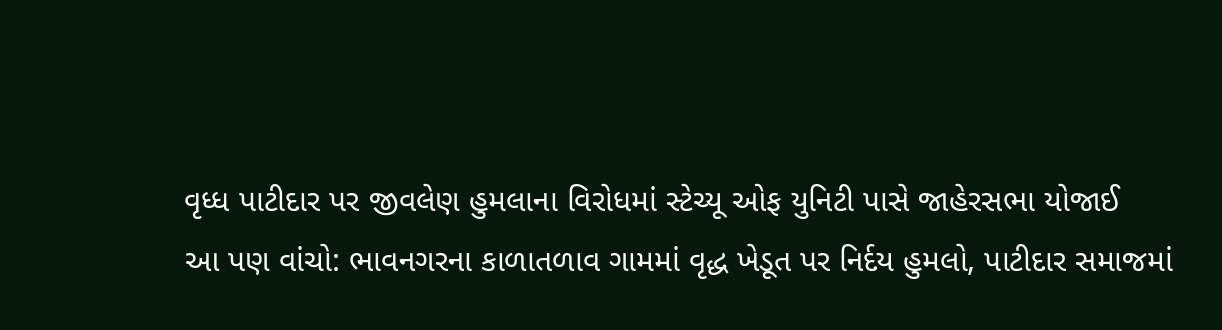વૃધ્ધ પાટીદાર પર જીવલેણ હુમલાના વિરોધમાં સ્ટેચ્યૂ ઓફ યુનિટી પાસે જાહેરસભા યોજાઈ
આ પણ વાંચો: ભાવનગરના કાળાતળાવ ગામમાં વૃદ્ધ ખેડૂત પર નિર્દય હુમલો, પાટીદાર સમાજમાં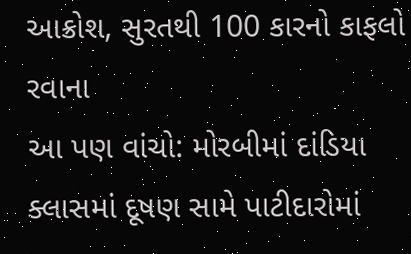આક્રોશ, સુરતથી 100 કારનો કાફલો રવાના
આ પણ વાંચો: મોરબીમાં દાંડિયા ક્લાસમાં દૂષણ સામે પાટીદારોમાં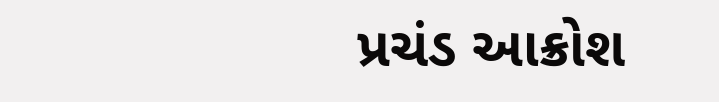પ્રચંડ આક્રોશ